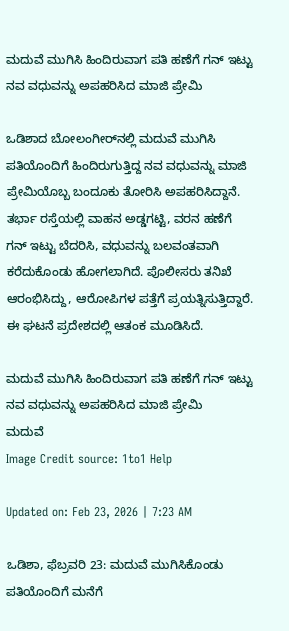ಮದುವೆ ಮುಗಿಸಿ ಹಿಂದಿರುವಾಗ ಪತಿ ಹಣೆಗೆ ಗನ್ ಇಟ್ಟು ನವ ವಧುವನ್ನು ಅಪಹರಿಸಿದ ಮಾಜಿ ಪ್ರೇಮಿ

ಒಡಿಶಾದ ಬೋಲಂಗೀರ್‌ನಲ್ಲಿ ಮದುವೆ ಮುಗಿಸಿ ಪತಿಯೊಂದಿಗೆ ಹಿಂದಿರುಗುತ್ತಿದ್ದ ನವ ವಧುವನ್ನು ಮಾಜಿ ಪ್ರೇಮಿಯೊಬ್ಬ ಬಂದೂಕು ತೋರಿಸಿ ಅಪಹರಿಸಿದ್ದಾನೆ. ತರ್ಭಾ ರಸ್ತೆಯಲ್ಲಿ ವಾಹನ ಅಡ್ಡಗಟ್ಟಿ, ವರನ ಹಣೆಗೆ ಗನ್ ಇಟ್ಟು ಬೆದರಿಸಿ, ವಧುವನ್ನು ಬಲವಂತವಾಗಿ ಕರೆದುಕೊಂಡು ಹೋಗಲಾಗಿದೆ. ಪೊಲೀಸರು ತನಿಖೆ ಆರಂಭಿಸಿದ್ದು, ಆರೋಪಿಗಳ ಪತ್ತೆಗೆ ಪ್ರಯತ್ನಿಸುತ್ತಿದ್ದಾರೆ. ಈ ಘಟನೆ ಪ್ರದೇಶದಲ್ಲಿ ಆತಂಕ ಮೂಡಿಸಿದೆ.

ಮದುವೆ ಮುಗಿಸಿ ಹಿಂದಿರುವಾಗ ಪತಿ ಹಣೆಗೆ ಗನ್ ಇಟ್ಟು ನವ ವಧುವನ್ನು ಅಪಹರಿಸಿದ ಮಾಜಿ ಪ್ರೇಮಿ
ಮದುವೆ
Image Credit source: 1to1 Help

Updated on: Feb 23, 2026 | 7:23 AM

ಒಡಿಶಾ, ಫೆಬ್ರವರಿ 23: ಮದುವೆ ಮುಗಿಸಿಕೊಂಡು ಪತಿಯೊಂದಿಗೆ ಮನೆಗೆ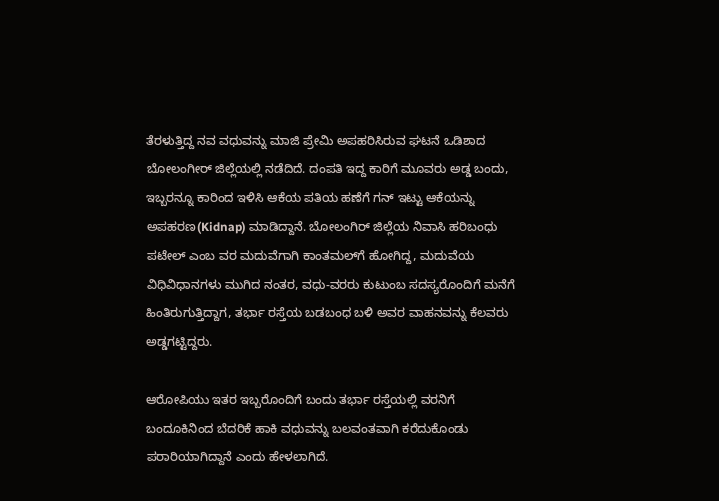ತೆರಳುತ್ತಿದ್ದ ನವ ವಧುವನ್ನು ಮಾಜಿ ಪ್ರೇಮಿ ಅಪಹರಿಸಿರುವ ಘಟನೆ ಒಡಿಶಾದ ಬೋಲಂಗೀರ್ ಜಿಲ್ಲೆಯಲ್ಲಿ ನಡೆದಿದೆ. ದಂಪತಿ ಇದ್ದ ಕಾರಿಗೆ ಮೂವರು ಅಡ್ಡ ಬಂದು, ಇಬ್ಬರನ್ನೂ ಕಾರಿಂದ ಇಳಿಸಿ ಆಕೆಯ ಪತಿಯ ಹಣೆಗೆ ಗನ್ ಇಟ್ಟು ಆಕೆಯನ್ನು ಅಪಹರಣ(Kidnap) ಮಾಡಿದ್ದಾನೆ. ಬೋಲಂಗಿರ್ ಜಿಲ್ಲೆಯ ನಿವಾಸಿ ಹರಿಬಂಧು ಪಟೇಲ್ ಎಂಬ ವರ ಮದುವೆಗಾಗಿ ಕಾಂತಮಲ್‌ಗೆ ಹೋಗಿದ್ದ, ಮದುವೆಯ ವಿಧಿವಿಧಾನಗಳು ಮುಗಿದ ನಂತರ, ವಧು-ವರರು ಕುಟುಂಬ ಸದಸ್ಯರೊಂದಿಗೆ ಮನೆಗೆ ಹಿಂತಿರುಗುತ್ತಿದ್ದಾಗ, ತರ್ಭಾ ರಸ್ತೆಯ ಬಡಬಂಧ ಬಳಿ ಅವರ ವಾಹನವನ್ನು ಕೆಲವರು ಅಡ್ಡಗಟ್ಟಿದ್ದರು.

ಆರೋಪಿಯು ಇತರ ಇಬ್ಬರೊಂದಿಗೆ ಬಂದು ತರ್ಭಾ ರಸ್ತೆಯಲ್ಲಿ ವರನಿಗೆ ಬಂದೂಕಿನಿಂದ ಬೆದರಿಕೆ ಹಾಕಿ ವಧುವನ್ನು ಬಲವಂತವಾಗಿ ಕರೆದುಕೊಂಡು ಪರಾರಿಯಾಗಿದ್ದಾನೆ ಎಂದು ಹೇಳಲಾಗಿದೆ.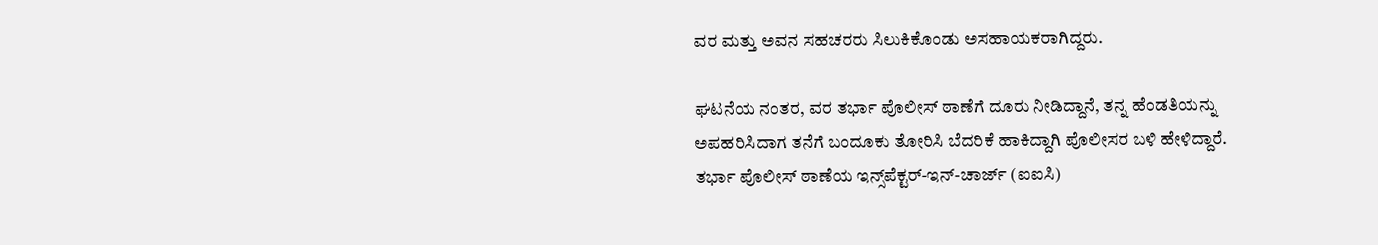ವರ ಮತ್ತು ಅವನ ಸಹಚರರು ಸಿಲುಕಿಕೊಂಡು ಅಸಹಾಯಕರಾಗಿದ್ದರು.

ಘಟನೆಯ ನಂತರ, ವರ ತರ್ಭಾ ಪೊಲೀಸ್ ಠಾಣೆಗೆ ದೂರು ನೀಡಿದ್ದಾನೆ, ತನ್ನ ಹೆಂಡತಿಯನ್ನು ಅಪಹರಿಸಿದಾಗ ತನೆಗೆ ಬಂದೂಕು ತೋರಿಸಿ ಬೆದರಿಕೆ ಹಾಕಿದ್ದಾಗಿ ಪೊಲೀಸರ ಬಳಿ ಹೇಳಿದ್ದಾರೆ. ತರ್ಭಾ ಪೊಲೀಸ್ ಠಾಣೆಯ ಇನ್ಸ್‌ಪೆಕ್ಟರ್-ಇನ್-ಚಾರ್ಜ್ (ಐಐಸಿ)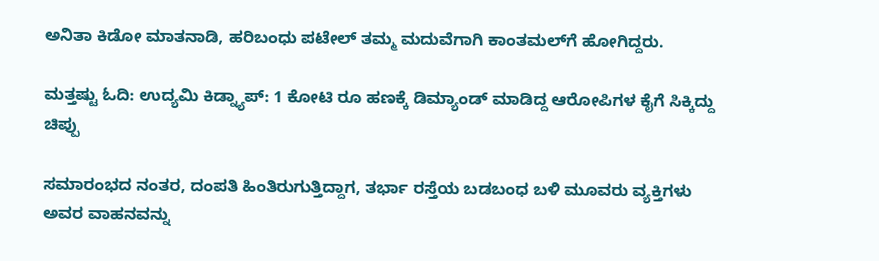ಅನಿತಾ ಕಿಡೋ ಮಾತನಾಡಿ, ಹರಿಬಂಧು ಪಟೇಲ್ ತಮ್ಮ ಮದುವೆಗಾಗಿ ಕಾಂತಮಲ್‌ಗೆ ಹೋಗಿದ್ದರು.

ಮತ್ತಷ್ಟು ಓದಿ: ಉದ್ಯಮಿ ಕಿಡ್ನ್ಯಾಪ್: 1 ಕೋಟಿ ರೂ ಹಣಕ್ಕೆ ಡಿಮ್ಯಾಂಡ್ ಮಾಡಿದ್ದ ಆರೋಪಿಗಳ ಕೈಗೆ ಸಿಕ್ಕಿದ್ದು ಚಿಪ್ಪು

ಸಮಾರಂಭದ ನಂತರ, ದಂಪತಿ ಹಿಂತಿರುಗುತ್ತಿದ್ದಾಗ, ತರ್ಭಾ ರಸ್ತೆಯ ಬಡಬಂಧ ಬಳಿ ಮೂವರು ವ್ಯಕ್ತಿಗಳು ಅವರ ವಾಹನವನ್ನು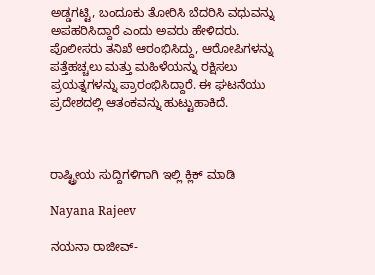ಅಡ್ಡಗಟ್ಟಿ, ಬಂದೂಕು ತೋರಿಸಿ ಬೆದರಿಸಿ ವಧುವನ್ನು ಅಪಹರಿಸಿದ್ದಾರೆ ಎಂದು ಅವರು ಹೇಳಿದರು.
ಪೊಲೀಸರು ತನಿಖೆ ಆರಂಭಿಸಿದ್ದು, ಆರೋಪಿಗಳನ್ನು ಪತ್ತೆಹಚ್ಚಲು ಮತ್ತು ಮಹಿಳೆಯನ್ನು ರಕ್ಷಿಸಲು ಪ್ರಯತ್ನಗಳನ್ನು ಪ್ರಾರಂಭಿಸಿದ್ದಾರೆ. ಈ ಘಟನೆಯು ಪ್ರದೇಶದಲ್ಲಿ ಆತಂಕವನ್ನು ಹುಟ್ಟುಹಾಕಿದೆ.



ರಾಷ್ಟ್ರೀಯ ಸುದ್ದಿಗಳಿಗಾಗಿ ಇಲ್ಲಿ ಕ್ಲಿಕ್ ಮಾಡಿ

Nayana Rajeev

ನಯನಾ ರಾಜೀವ್-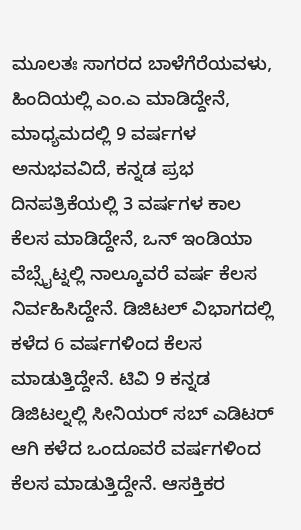ಮೂಲತಃ ಸಾಗರದ ಬಾಳೆಗೆರೆಯವಳು, ಹಿಂದಿಯಲ್ಲಿ ಎಂ.ಎ ಮಾಡಿದ್ದೇನೆ, ಮಾಧ್ಯಮದಲ್ಲಿ 9 ವರ್ಷಗಳ ಅನುಭವವಿದೆ, ಕನ್ನಡ ಪ್ರಭ ದಿನಪತ್ರಿಕೆಯಲ್ಲಿ 3 ವರ್ಷಗಳ ಕಾಲ ಕೆಲಸ ಮಾಡಿದ್ದೇನೆ, ಒನ್ ಇಂಡಿಯಾ ವೆಬ್ಸೈಟ್ನಲ್ಲಿ ನಾಲ್ಕೂವರೆ ವರ್ಷ ಕೆಲಸ ನಿರ್ವಹಿಸಿದ್ದೇನೆ. ಡಿಜಿಟಲ್ ವಿಭಾಗದಲ್ಲಿ ಕಳೆದ 6 ವರ್ಷಗಳಿಂದ ಕೆಲಸ ಮಾಡುತ್ತಿದ್ದೇನೆ. ಟಿವಿ 9 ಕನ್ನಡ ಡಿಜಿಟಲ್ನಲ್ಲಿ ಸೀನಿಯರ್ ಸಬ್ ಎಡಿಟರ್ ಆಗಿ ಕಳೆದ ಒಂದೂವರೆ ವರ್ಷಗಳಿಂದ ಕೆಲಸ ಮಾಡುತ್ತಿದ್ದೇನೆ. ಆಸಕ್ತಿಕರ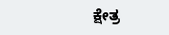ಕ್ಷೇತ್ರ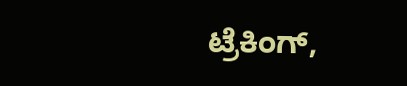ಟ್ರೆಕಿಂಗ್,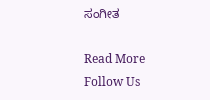ಸಂಗೀತ

Read More
Follow Us